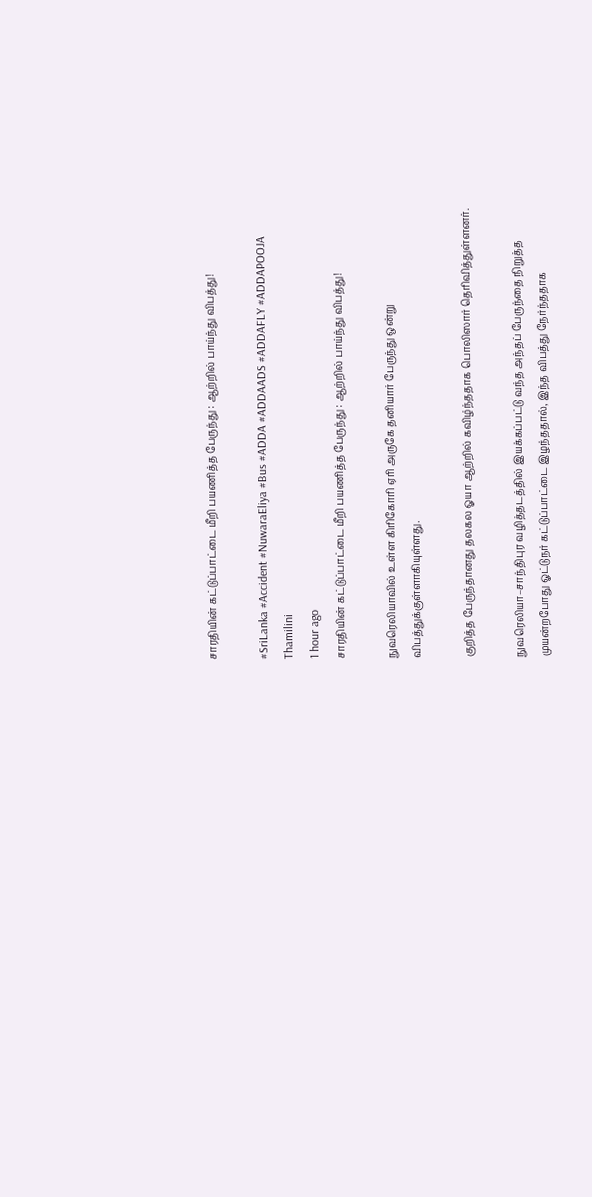சாரதியின் கட்டுப்பாட்டை மீறி பயணித்த பேருந்து : ஆற்றில் பாய்ந்து விபத்து!

#SriLanka #Accident #NuwaraEliya #Bus #ADDA #ADDAADS #ADDAFLY #ADDAPOOJA
Thamilini
1 hour ago
சாரதியின் கட்டுப்பாட்டை மீறி பயணித்த பேருந்து : ஆற்றில் பாய்ந்து விபத்து!

நுவரெலியாவில் உள்ள கிரிகோரி ஏரி அருகே தனியார் பேருந்து ஒன்று விபத்துக்குள்ளாகியுள்ளது.

குறித்த பேருந்தானது தலகல ஓயா ஆற்றில் கவிழ்ந்ததாக பொலிஸார் தெரிவித்துள்ளனர்.

நுவரெலியா–சாந்திபுர வழித்தடத்தில் இயக்கப்பட்டு வந்த அந்தப் பேருந்தை நிறுத்த முயன்றபோது ஓட்டுநர் கட்டுப்பாட்டை இழந்ததால், இந்த விபத்து நேர்ந்ததாக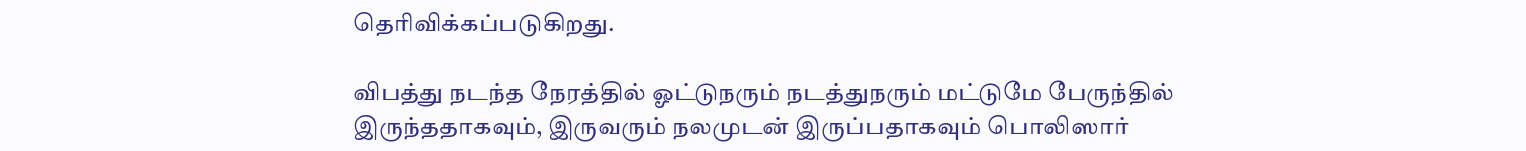தெரிவிக்கப்படுகிறது.

விபத்து நடந்த நேரத்தில் ஓட்டுநரும் நடத்துநரும் மட்டுமே பேருந்தில் இருந்ததாகவும், இருவரும் நலமுடன் இருப்பதாகவும் பொலிஸார்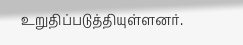உறுதிப்படுத்தியுள்ளனர்.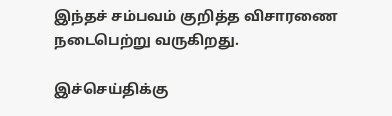இந்தச் சம்பவம் குறித்த விசாரணை நடைபெற்று வருகிறது.

இச்செய்திக்கு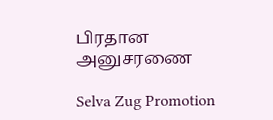பிரதான அனுசரணை

Selva Zug Promotion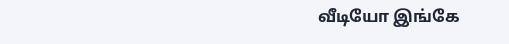வீடியோ இங்கே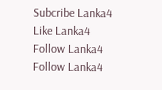Subcribe Lanka4
Like Lanka4
Follow Lanka4
Follow Lanka4